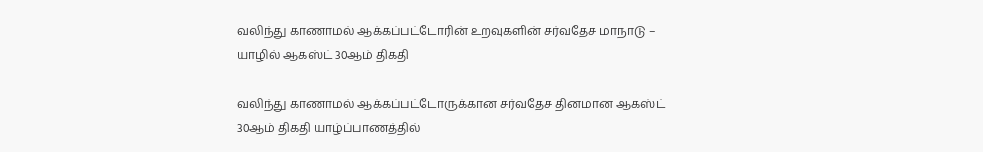வலிந்து காணாமல் ஆக்கப்பட்டோரின் உறவுகளின் சர்வதேச மாநாடு – யாழில் ஆகஸ்ட் 30ஆம் திகதி

வலிந்து காணாமல் ஆக்கப்பட்டோருக்கான சர்வதேச தினமான ஆகஸ்ட் 30ஆம் திகதி யாழ்ப்பாணத்தில்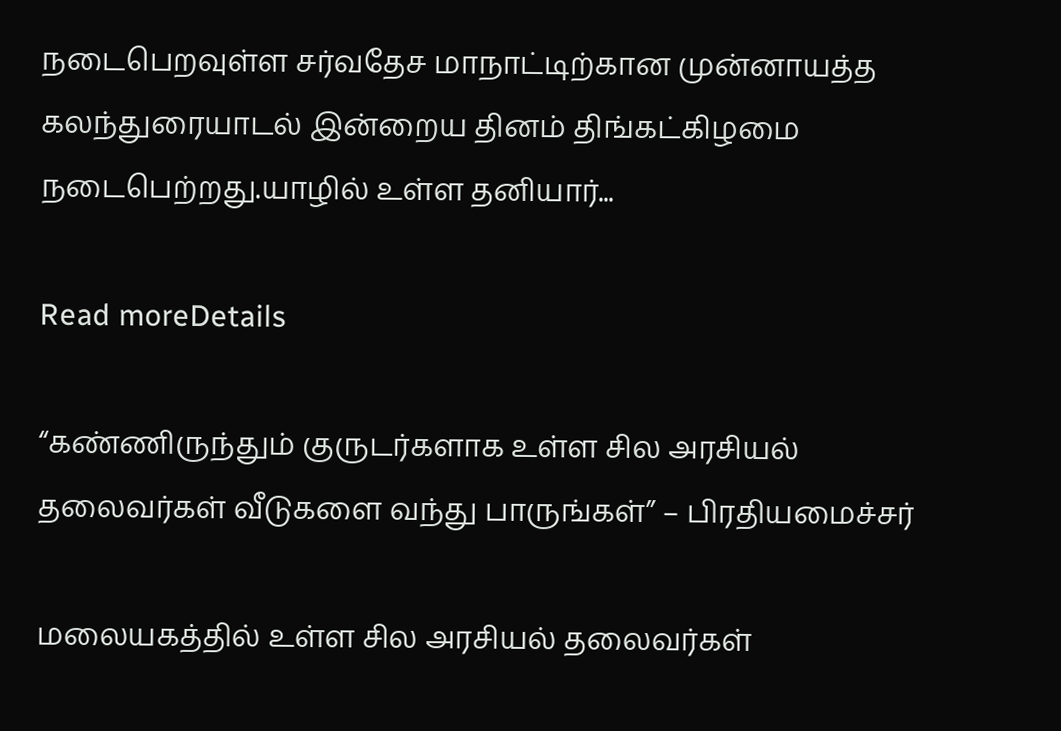நடைபெறவுள்ள சர்வதேச மாநாட்டிற்கான முன்னாயத்த கலந்துரையாடல் இன்றைய தினம் திங்கட்கிழமை நடைபெற்றது.யாழில் உள்ள தனியார்...

Read moreDetails

“கண்ணிருந்தும் குருடர்களாக உள்ள சில அரசியல் தலைவர்கள் வீடுகளை வந்து பாருங்கள்” – பிரதியமைச்சர்

மலையகத்தில் உள்ள சில அரசியல் தலைவர்கள்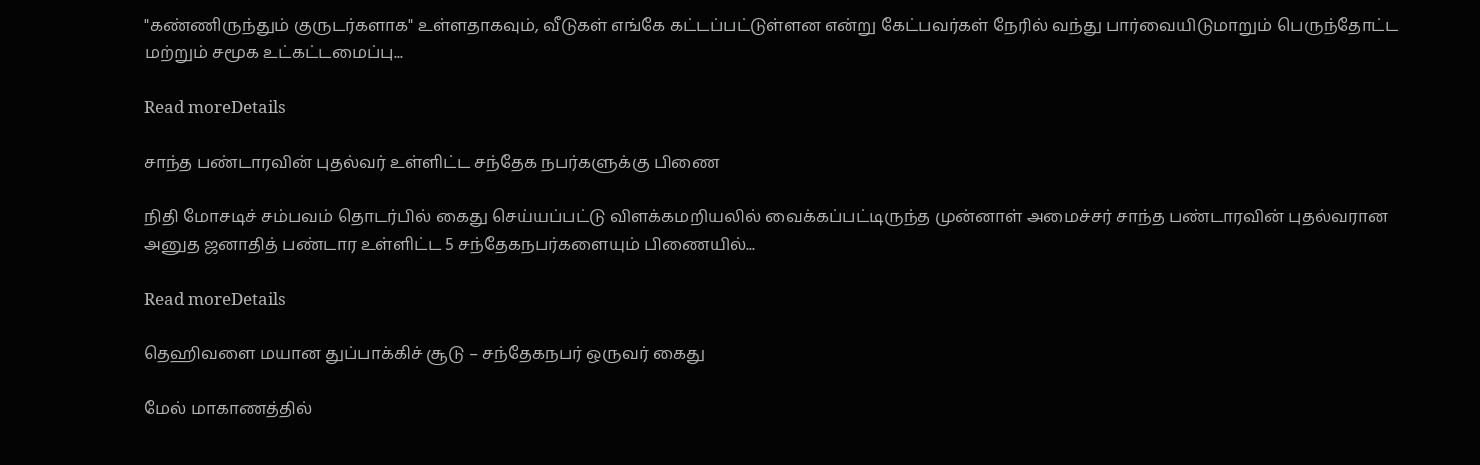"கண்ணிருந்தும் குருடர்களாக" உள்ளதாகவும், வீடுகள் எங்கே கட்டப்பட்டுள்ளன என்று கேட்பவர்கள் நேரில் வந்து பார்வையிடுமாறும் பெருந்தோட்ட மற்றும் சமூக உட்கட்டமைப்பு...

Read moreDetails

சாந்த பண்டாரவின் புதல்வர் உள்ளிட்ட சந்தேக நபர்களுக்கு பிணை

நிதி மோசடிச் சம்பவம் தொடர்பில் கைது செய்யப்பட்டு விளக்கமறியலில் வைக்கப்பட்டிருந்த முன்னாள் அமைச்சர் சாந்த பண்டாரவின் புதல்வரான அனுத ஜனாதித் பண்டார உள்ளிட்ட 5 சந்தேகநபர்களையும் பிணையில்...

Read moreDetails

தெஹிவளை மயான துப்பாக்கிச் சூடு – சந்தேகநபர் ஒருவர் கைது

மேல் மாகாணத்தில்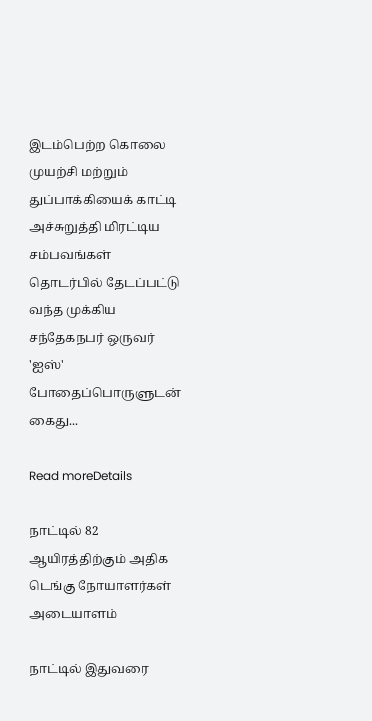இடம்பெற்ற கொலை முயற்சி மற்றும் துப்பாக்கியைக் காட்டி அச்சுறுத்தி மிரட்டிய சம்பவங்கள் தொடர்பில் தேடப்பட்டு வந்த முக்கிய சந்தேகநபர் ஒருவர் 'ஐஸ்' போதைப்பொருளுடன் கைது...

Read moreDetails

நாட்டில் 82 ஆயிரத்திற்கும் அதிக டெங்கு நோயாளர்கள் அடையாளம்

நாட்டில் இதுவரை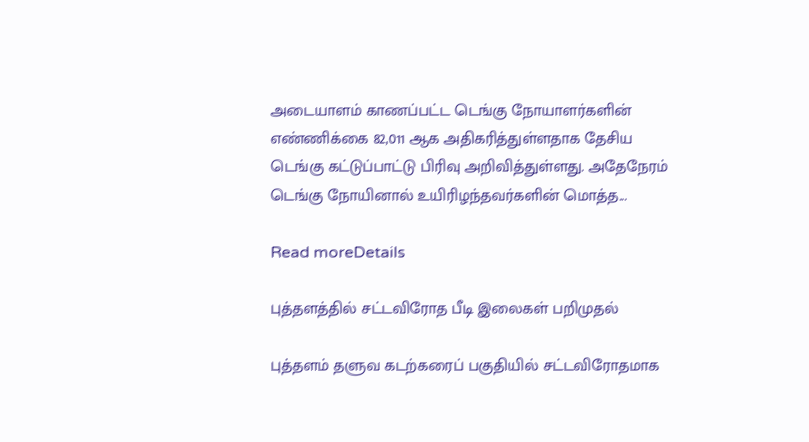அடையாளம் காணப்பட்ட டெங்கு நோயாளர்களின் எண்ணிக்கை 82,011 ஆக அதிகரித்துள்ளதாக தேசிய டெங்கு கட்டுப்பாட்டு பிரிவு அறிவித்துள்ளது. அதேநேரம் டெங்கு நோயினால் உயிரிழந்தவர்களின் மொத்த...

Read moreDetails

புத்தளத்தில் சட்டவிரோத பீடி இலைகள் பறிமுதல்

புத்தளம் தளுவ கடற்கரைப் பகுதியில் சட்டவிரோதமாக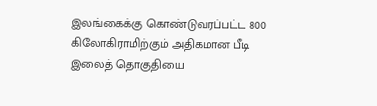இலங்கைக்கு கொண்டுவரப்பட்ட 800 கிலோகிராமிற்கும் அதிகமான பீடி இலைத் தொகுதியை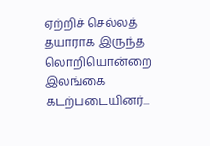ஏற்றிச் செல்லத் தயாராக இருந்த லொறியொன்றை இலங்கை கடற்படையினர்...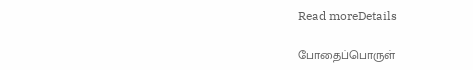Read moreDetails

போதைப்பொருள்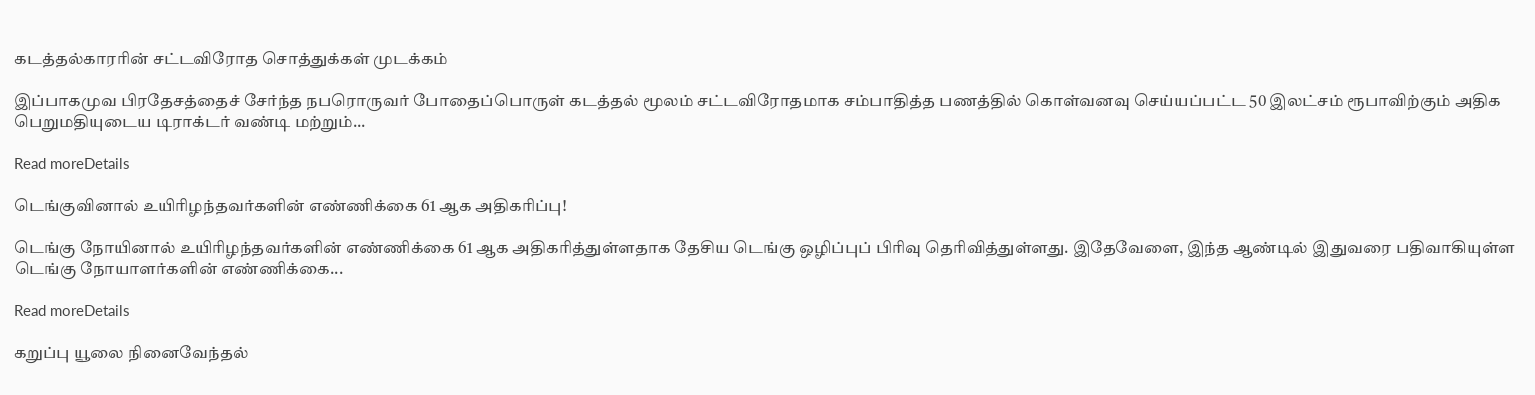கடத்தல்காரரின் சட்டவிரோத சொத்துக்கள் முடக்கம்

இப்பாகமுவ பிரதேசத்தைச் சேர்ந்த நபரொருவர் போதைப்பொருள் கடத்தல் மூலம் சட்டவிரோதமாக சம்பாதித்த பணத்தில் கொள்வனவு செய்யப்பட்ட 50 இலட்சம் ரூபாவிற்கும் அதிக பெறுமதியுடைய டிராக்டர் வண்டி மற்றும்...

Read moreDetails

டெங்குவினால் உயிரிழந்தவர்களின் எண்ணிக்கை 61 ஆக அதிகரிப்பு!

டெங்கு நோயினால் உயிரிழந்தவர்களின் எண்ணிக்கை 61 ஆக அதிகரித்துள்ளதாக தேசிய டெங்கு ஒழிப்புப் பிரிவு தெரிவித்துள்ளது. இதேவேளை, இந்த ஆண்டில் இதுவரை பதிவாகியுள்ள டெங்கு நோயாளர்களின் எண்ணிக்கை...

Read moreDetails

கறுப்பு யூலை நினைவேந்தல்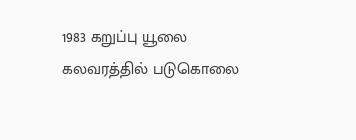1983 கறுப்பு யூலை கலவரத்தில் படுகொலை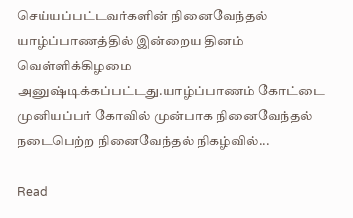செய்யப்பட்டவர்களின் நினைவேந்தல் யாழ்ப்பாணத்தில் இன்றைய தினம் வெள்ளிக்கிழமை அனுஷ்டிக்கப்பட்டது.யாழ்ப்பாணம் கோட்டை முனியப்பர் கோவில் முன்பாக நினைவேந்தல் நடைபெற்ற நினைவேந்தல் நிகழ்வில்...

Read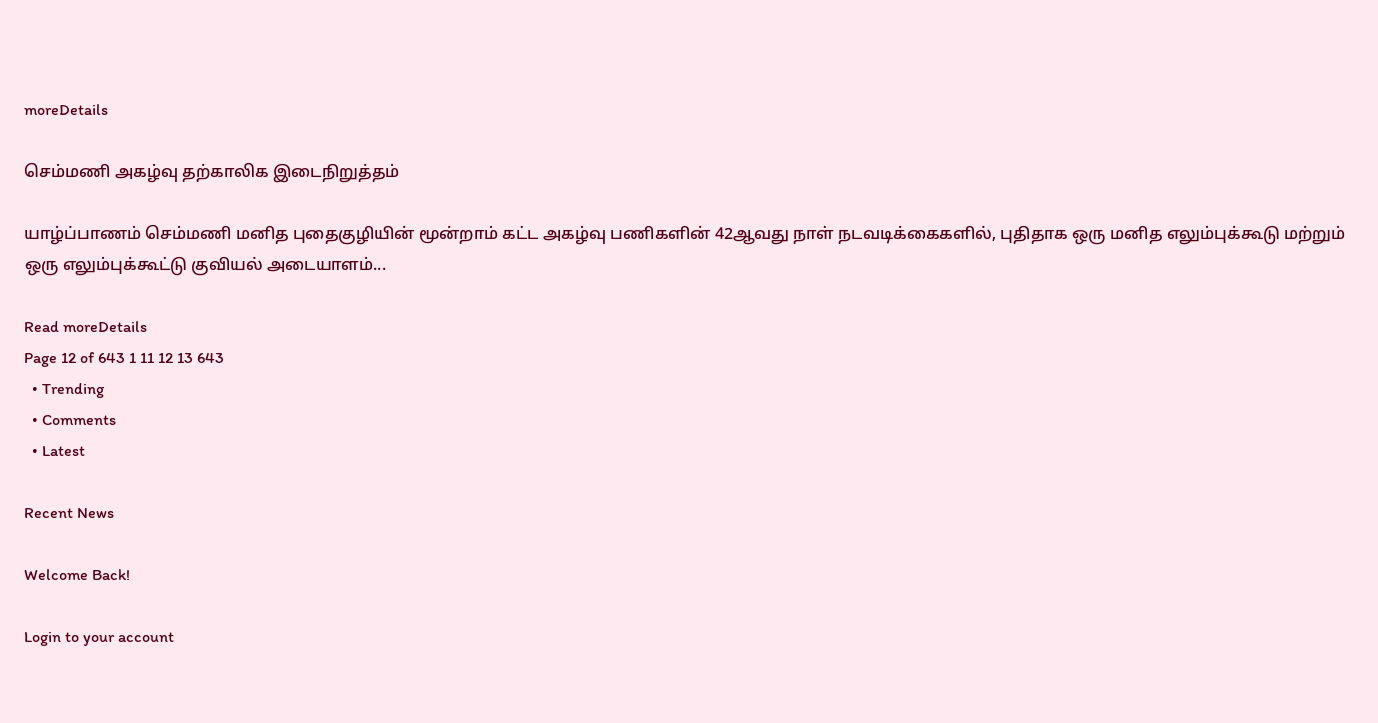moreDetails

செம்மணி அகழ்வு தற்காலிக இடைநிறுத்தம்

யாழ்ப்பாணம் செம்மணி மனித புதைகுழியின் மூன்றாம் கட்ட அகழ்வு பணிகளின் 42ஆவது நாள் நடவடிக்கைகளில், புதிதாக ஒரு மனித எலும்புக்கூடு மற்றும் ஒரு எலும்புக்கூட்டு குவியல் அடையாளம்...

Read moreDetails
Page 12 of 643 1 11 12 13 643
  • Trending
  • Comments
  • Latest

Recent News

Welcome Back!

Login to your account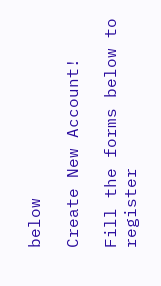below

Create New Account!

Fill the forms below to register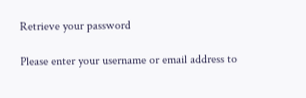Retrieve your password

Please enter your username or email address to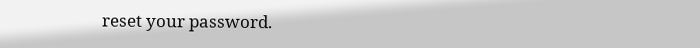reset your password.